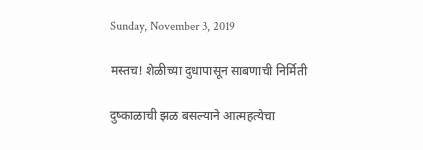Sunday, November 3, 2019

मस्तच! शेळीच्या दुधापासून साबणाची निर्मिती

दुष्काळाची झळ बसल्याने आत्महत्येचा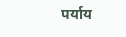पर्याय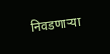निवडणाऱ्या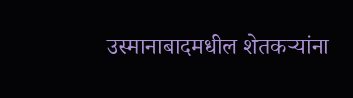उस्मानाबादमधील शेतकऱ्यांना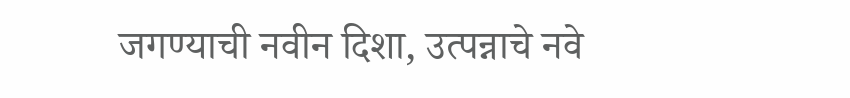जगण्याची नवीन दिशा, उत्पन्नाचे नवे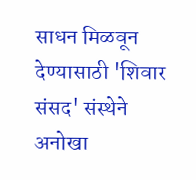साधन मिळवून देण्यासाठी 'शिवार संसद' संस्थेने अनोखा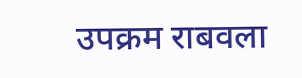उपक्रम राबवला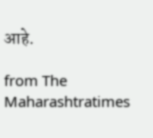आहे.

from The Maharashtratimes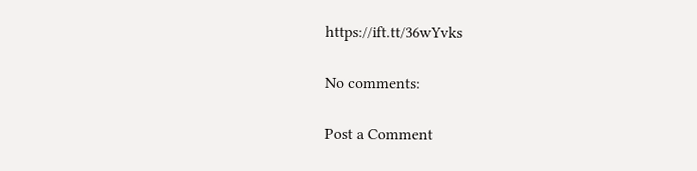https://ift.tt/36wYvks

No comments:

Post a Comment